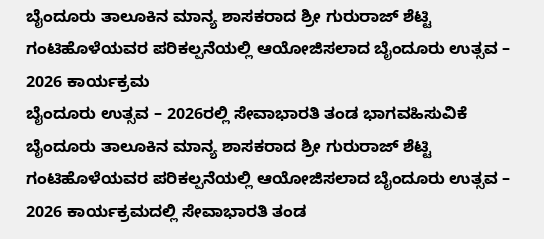ಬೈಂದೂರು ತಾಲೂಕಿನ ಮಾನ್ಯ ಶಾಸಕರಾದ ಶ್ರೀ ಗುರುರಾಜ್ ಶೆಟ್ಟಿ ಗಂಟಿಹೊಳೆಯವರ ಪರಿಕಲ್ಪನೆಯಲ್ಲಿ ಆಯೋಜಿಸಲಾದ ಬೈಂದೂರು ಉತ್ಸವ – 2026 ಕಾರ್ಯಕ್ರಮ
ಬೈಂದೂರು ಉತ್ಸವ – 2026ರಲ್ಲಿ ಸೇವಾಭಾರತಿ ತಂಡ ಭಾಗವಹಿಸುವಿಕೆ ಬೈಂದೂರು ತಾಲೂಕಿನ ಮಾನ್ಯ ಶಾಸಕರಾದ ಶ್ರೀ ಗುರುರಾಜ್ ಶೆಟ್ಟಿ ಗಂಟಿಹೊಳೆಯವರ ಪರಿಕಲ್ಪನೆಯಲ್ಲಿ ಆಯೋಜಿಸಲಾದ ಬೈಂದೂರು ಉತ್ಸವ – 2026 ಕಾರ್ಯಕ್ರಮದಲ್ಲಿ ಸೇವಾಭಾರತಿ ತಂಡ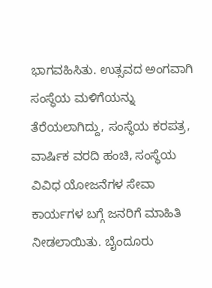ಭಾಗವಹಿಸಿತು. ಉತ್ಸವದ ಅಂಗವಾಗಿ ಸಂಸ್ಥೆಯ ಮಳಿಗೆಯನ್ನು ತೆರೆಯಲಾಗಿದ್ದು, ಸಂಸ್ಥೆಯ ಕರಪತ್ರ, ವಾರ್ಷಿಕ ವರದಿ ಹಂಚಿ, ಸಂಸ್ಥೆಯ ವಿವಿಧ ಯೋಜನೆಗಳ ಸೇವಾ ಕಾರ್ಯಗಳ ಬಗ್ಗೆ ಜನರಿಗೆ ಮಾಹಿತಿ ನೀಡಲಾಯಿತು. ಬೈಂದೂರು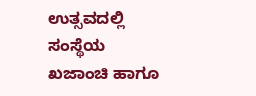ಉತ್ಸವದಲ್ಲಿ ಸಂಸ್ಥೆಯ ಖಜಾಂಚಿ ಹಾಗೂ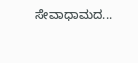ಸೇವಾಧಾಮದ...